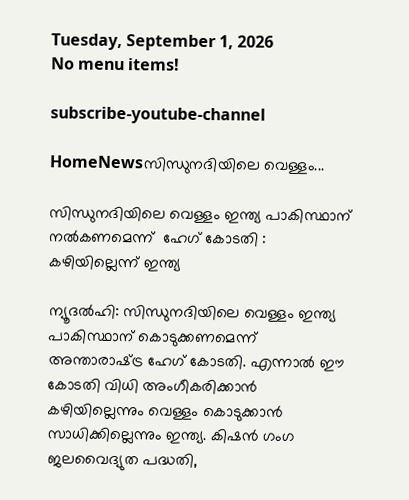Tuesday, September 1, 2026
No menu items!

subscribe-youtube-channel

HomeNewsസിന്ധുനദിയിലെ വെള്ളം...

സിന്ധുനദിയിലെ വെള്ളം ഇന്ത്യ പാകിസ്ഥാന് നൽകണമെന്ന്  ഹേഗ് കോടതി : കഴിയില്ലെന്ന് ഇന്ത്യ

ന്യൂദല്‍ഹി: സിന്ധുനദിയിലെ വെള്ളം ഇന്ത്യ പാകിസ്ഥാന് കൊടുക്കണമെന്ന് അന്താരാഷ്‌ട്ര ഹേഗ് കോടതി. എന്നാല്‍ ഈ കോടതി വിധി അംഗീകരിക്കാന്‍ കഴിയില്ലെന്നും വെള്ളം കൊടുക്കാന്‍ സാധിക്കില്ലെന്നും ഇന്ത്യ. കിഷന്‍ ഗംഗ ജലവൈദ്യുത പദ്ധതി,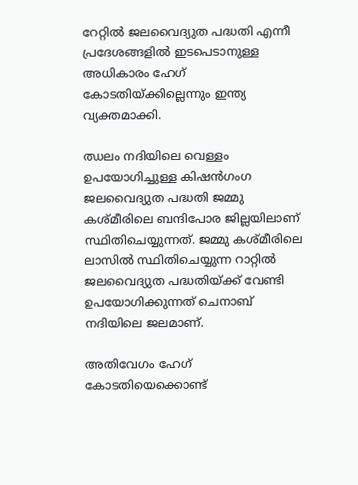റേറ്റില്‍ ജലവൈദ്യുത പദ്ധതി എന്നീ പ്രദേശങ്ങളില്‍ ഇടപെടാനുള്ള അധികാരം ഹേഗ് കോടതിയ്‌ക്കില്ലെന്നും ഇന്ത്യ വ്യക്തമാക്കി.

ഝലം നദിയിലെ വെള്ളം ഉപയോഗിച്ചുള്ള കിഷന്‍ഗംഗ ജലവൈദ്യുത പദ്ധതി ജമ്മു കശ്മീരിലെ ബന്ദിപോര ജില്ലയിലാണ് സ്ഥിതിചെയ്യുന്നത്. ജമ്മു കശ്മീരിലെ ലാസില്‍ സ്ഥിതിചെയ്യുന്ന റാറ്റില്‍ ജലവൈദ്യുത പദ്ധതിയ്‌ക്ക് വേണ്ടി ഉപയോഗിക്കുന്നത് ചെനാബ് നദിയിലെ ജലമാണ്.

അതിവേഗം ഹേഗ് കോടതിയെക്കൊണ്ട്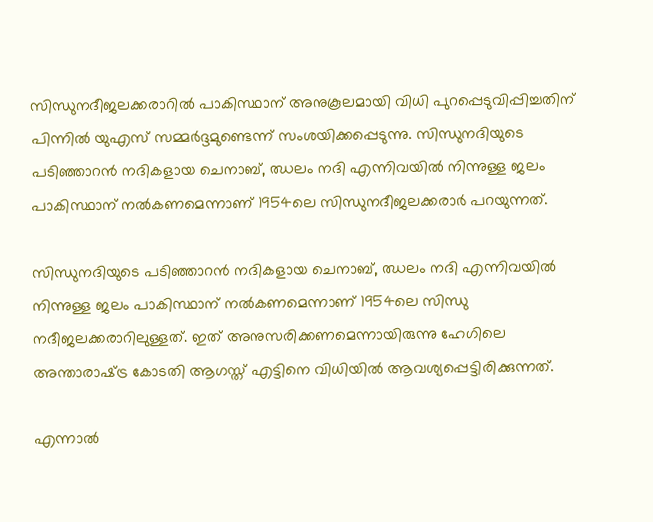സിന്ധുനദീജലക്കരാറില്‍ പാകിസ്ഥാന് അനുകൂലമായി വിധി പുറപ്പെടുവിപ്പിച്ചതിന് പിന്നില്‍ യുഎസ് സമ്മര്‍ദ്ദമുണ്ടെന്ന് സംശയിക്കപ്പെടുന്നു. സിന്ധുനദിയുടെ പടിഞ്ഞാറന്‍ നദികളായ ചെനാബ്, ഝലം നദി എന്നിവയില്‍ നിന്നുള്ള ജലം പാകിസ്ഥാന് നല്‍കണമെന്നാണ് 1954ലെ സിന്ധുനദീജലക്കരാര്‍ പറയുന്നത്.

സിന്ധുനദിയുടെ പടിഞ്ഞാറന്‍ നദികളായ ചെനാബ്, ഝലം നദി എന്നിവയില്‍ നിന്നുള്ള ജലം പാകിസ്ഥാന് നല്‍കണമെന്നാണ് 1954ലെ സിന്ധു നദീജലക്കരാറിലുള്ളത്. ഇത് അനുസരിക്കണമെന്നായിരുന്നു ഹേഗിലെ അന്താരാഷ്‌ട്ര കോടതി ആഗസ്ത് എട്ടിനെ വിധിയില്‍ ആവശ്യപ്പെട്ടിരിക്കുന്നത്.

എന്നാല്‍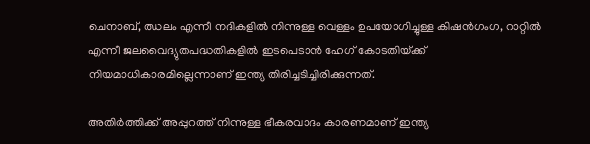ചെനാബ്, ഝലം എന്നീ നദികളില്‍ നിന്നുള്ള വെള്ളം ഉപയോഗിച്ചുള്ള കിഷന്‍ഗംഗ, റാറ്റില്‍ എന്നീ ജലവൈദ്യുതപദ്ധതികളില്‍ ഇടപെടാന്‍ ഹേഗ് കോടതിയ്‌ക്ക് നിയമാധികാരമില്ലെന്നാണ് ഇന്ത്യ തിരിച്ചടിച്ചിരിക്കുന്നത്.

അതിര്‍ത്തിക്ക് അപ്പുറത്ത് നിന്നുള്ള ഭീകരവാദം കാരണമാണ് ഇന്ത്യ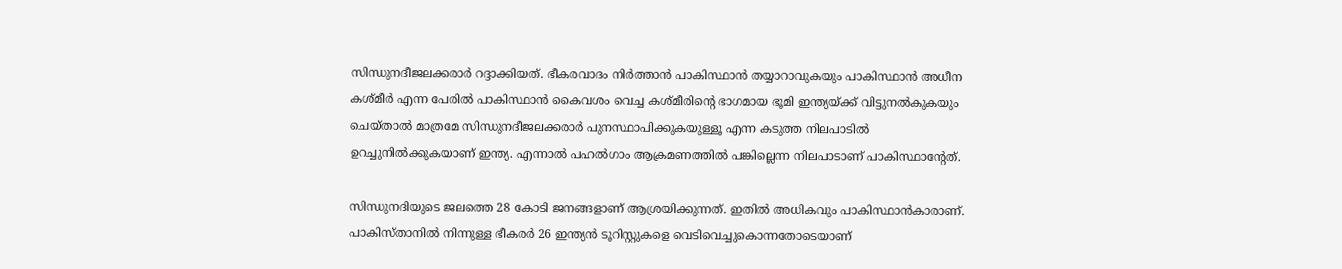സിന്ധുനദീജലക്കരാര്‍ റദ്ദാക്കിയത്. ഭീകരവാദം നിര്‍ത്താന്‍ പാകിസ്ഥാന്‍ തയ്യാറാവുകയും പാകിസ്ഥാന്‍ അധീന കശ്മീര്‍ എന്ന പേരില്‍ പാകിസ്ഥാന്‍ കൈവശം വെച്ച കശ്മീരിന്റെ ഭാഗമായ ഭൂമി ഇന്ത്യയ്‌ക്ക് വിട്ടുനല്‍കുകയും ചെയ്താല്‍ മാത്രമേ സിന്ധുനദീജലക്കരാര്‍ പുനസ്ഥാപിക്കുകയുള്ളൂ എന്ന കടുത്ത നിലപാടില്‍ ഉറച്ചുനില്‍ക്കുകയാണ് ഇന്ത്യ. എന്നാല്‍ പഹല്‍ഗാം ആക്രമണത്തില്‍ പങ്കില്ലെന്ന നിലപാടാണ് പാകിസ്ഥാന്‍റേത്.

സിന്ധുനദിയുടെ ജലത്തെ 28 കോടി ജനങ്ങളാണ് ആശ്രയിക്കുന്നത്. ഇതില്‍ അധികവും പാകിസ്ഥാന്‍കാരാണ്. പാകിസ്താനില്‍ നിന്നുള്ള ഭീകരര്‍ 26 ഇന്ത്യന്‍ ടൂറിസ്റ്റുകളെ വെടിവെച്ചുകൊന്നതോടെയാണ്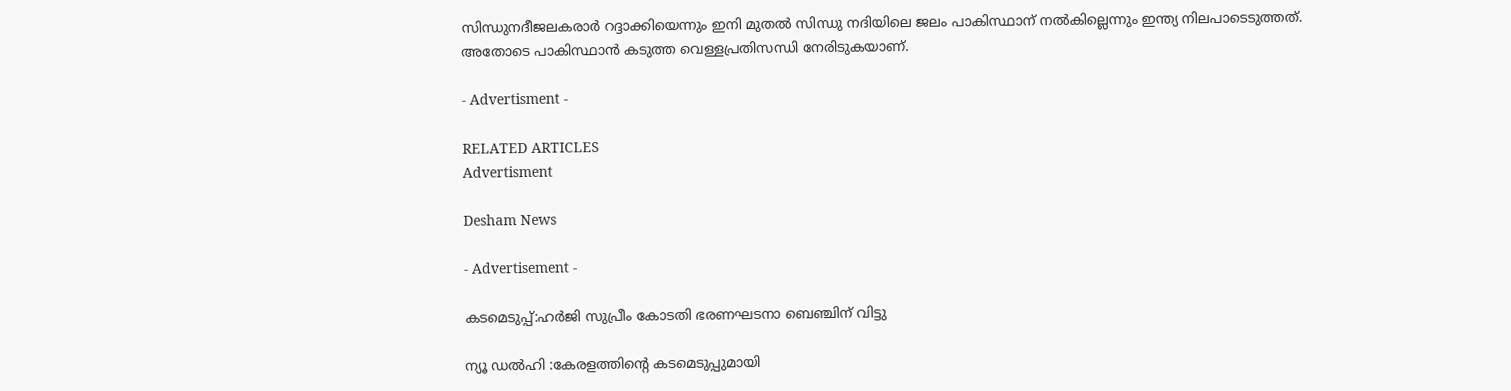സിന്ധുനദീജലകരാര്‍ റദ്ദാക്കിയെന്നും ഇനി മുതല്‍ സിന്ധു നദിയിലെ ജലം പാകിസ്ഥാന് നല്‍കില്ലെന്നും ഇന്ത്യ നിലപാടെടുത്തത്. അതോടെ പാകിസ്ഥാന്‍ കടുത്ത വെള്ളപ്രതിസന്ധി നേരിടുകയാണ്.

- Advertisment -

RELATED ARTICLES
Advertisment

Desham News

- Advertisement -

കടമെടുപ്പ്:ഹർജി സുപ്രീം കോടതി ഭരണഘടനാ ബെഞ്ചിന് വിട്ടു

ന്യൂ ഡൽഹി :കേരളത്തിന്റെ കടമെടുപ്പുമായി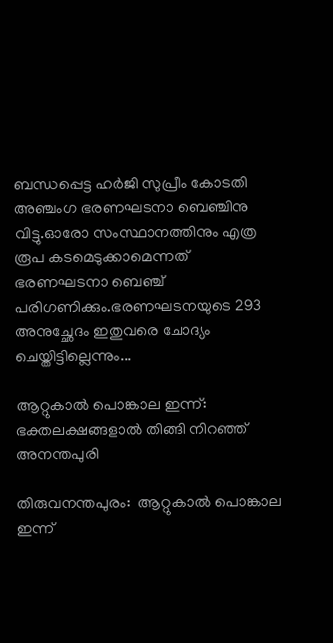ബന്ധപ്പെട്ട ഹർജി സുപ്രീം കോടതി അഞ്ചംഗ ഭരണഘടനാ ബെഞ്ചിനു വിട്ടു.ഓരോ സംസ്ഥാനത്തിനും എത്ര രൂപ കടമെടുക്കാമെന്നത് ഭരണഘടനാ ബെഞ്ച് പരിഗണിക്കും.ഭരണഘടനയുടെ 293 അനുച്ഛേദം ഇതുവരെ ചോദ്യം ചെയ്തിട്ടില്ലെന്നും...

ആറ്റുകാൽ പൊങ്കാല ഇന്ന്: ഭക്തലക്ഷങ്ങളാൽ തിങ്ങി നിറഞ്ഞ് അനന്തപുരി

തിരുവനന്തപുരം:  ആറ്റുകാൽ പൊങ്കാല ഇന്ന്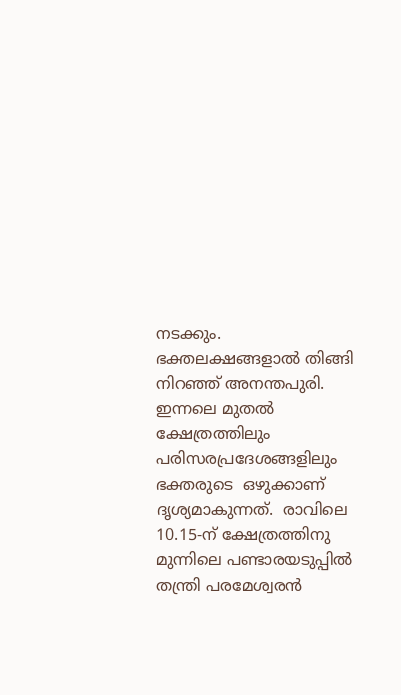നടക്കും. ഭക്തലക്ഷങ്ങളാൽ തിങ്ങി നിറഞ്ഞ് അനന്തപുരി. ഇന്നലെ മുതൽ ക്ഷേത്രത്തിലും പരിസരപ്രദേശങ്ങളിലും ഭക്തരുടെ  ഒഴുക്കാണ് ദൃശ്യമാകുന്നത്.  രാവിലെ 10.15-ന് ക്ഷേത്രത്തിനു മുന്നിലെ പണ്ടാരയടുപ്പിൽ തന്ത്രി പരമേശ്വരൻ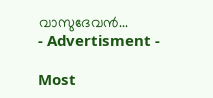വാസുദേവൻ...
- Advertisment -

Most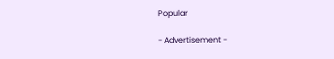Popular

- Advertisement -